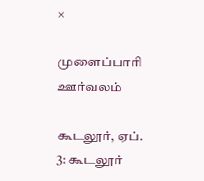×

முளைப்பாரி ஊர்வலம்

கூடலூர், ஏப். 3: கூடலூர்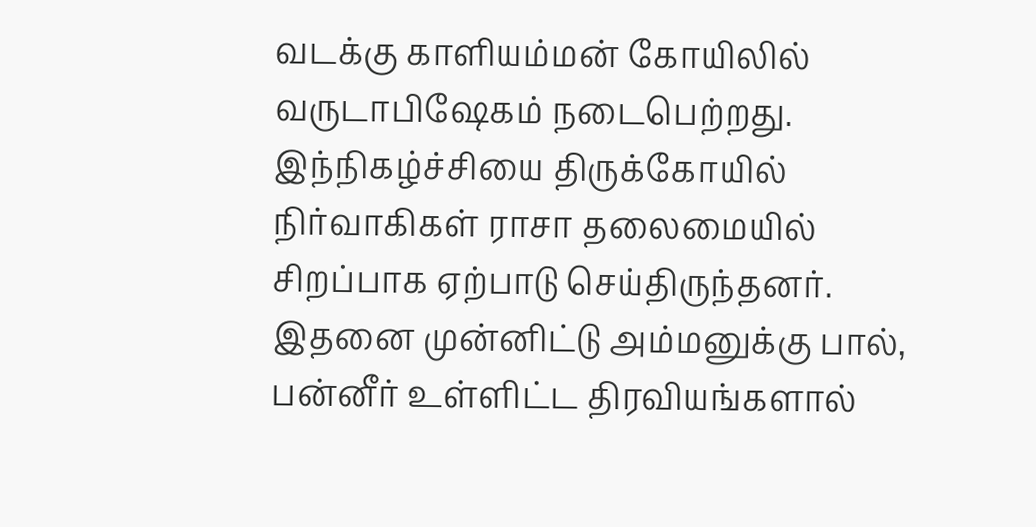வடக்கு காளியம்மன் கோயிலில் வருடாபிஷேகம் நடைபெற்றது. இந்நிகழ்ச்சியை திருக்கோயில் நிர்வாகிகள் ராசா தலைமையில் சிறப்பாக ஏற்பாடு செய்திருந்தனர். இதனை முன்னிட்டு அம்மனுக்கு பால், பன்னீர் உள்ளிட்ட திரவியங்களால்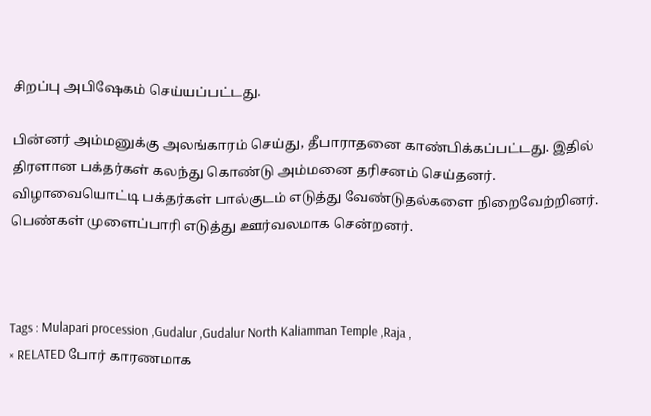சிறப்பு அபிஷேகம் செய்யப்பட்டது.

பின்னர் அம்மனுக்கு அலங்காரம் செய்து, தீபாராதனை காண்பிக்கப்பட்டது. இதில் திரளான பக்தர்கள் கலந்து கொண்டு அம்மனை தரிசனம் செய்தனர். விழாவையொட்டி பக்தர்கள் பால்குடம் எடுத்து வேண்டுதல்களை நிறைவேற்றினர். பெண்கள் முளைப்பாரி எடுத்து ஊர்வலமாக சென்றனர்.



Tags : Mulapari procession ,Gudalur ,Gudalur North Kaliamman Temple ,Raja ,
× RELATED போர் காரணமாக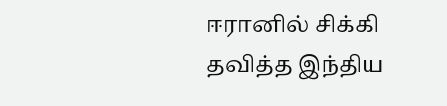ஈரானில் சிக்கி தவித்த இந்திய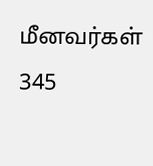மீனவர்கள் 345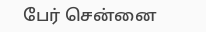பேர் சென்னை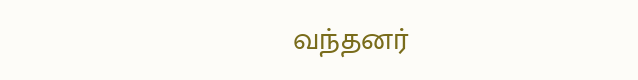வந்தனர்